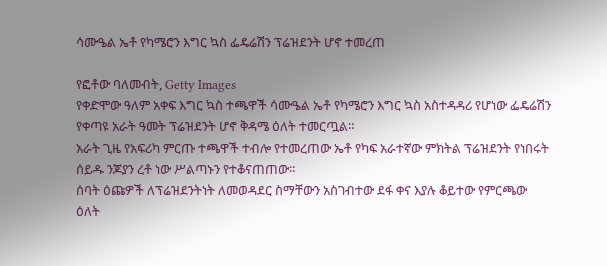ሳሙዔል ኤቶ የካሜሮን እግር ኳስ ፌዴሬሽን ፕሬዝደንት ሆኖ ተመረጠ

የፎቶው ባለመብት, Getty Images
የቀድሞው ዓለም አቀፍ እግር ኳስ ተጫዋች ሳሙዔል ኤቶ የካሜሮን እግር ኳስ አስተዳዳሪ የሆነው ፌዴሬሽን የቀጣዩ አራት ዓመት ፕሬዝደንት ሆኖ ቅዳሜ ዕለት ተመርጧል።
አራት ጊዜ የአፍሪካ ምርጡ ተጫዋች ተብሎ የተመረጠው ኤቶ የካፍ አራተኛው ምክትል ፕሬዝደንት የነበሩት ሰይዱ ንጆያን ረቶ ነው ሥልጣኑን የተቆናጠጠው።
ሰባት ዕጩዎች ለፕሬዝደንትነት ለመወዳደር ስማቸውን አስገብተው ደፋ ቀና እያሉ ቆይተው የምርጫው ዕለት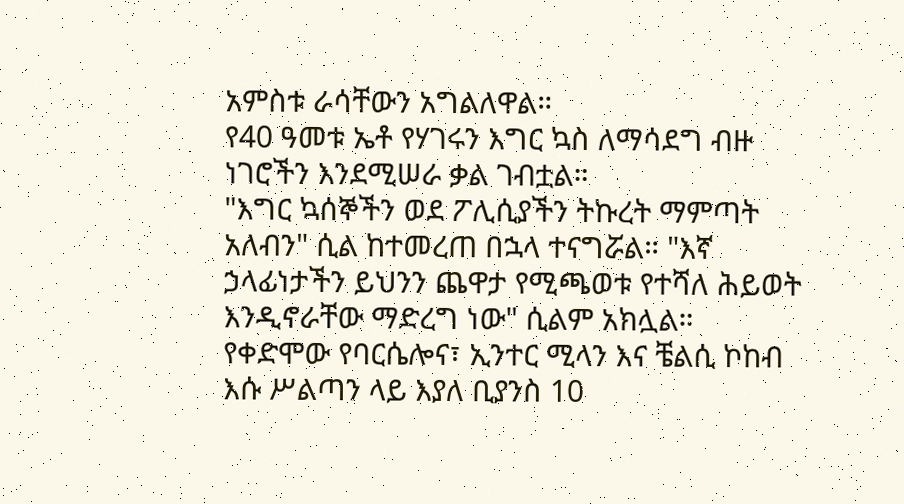አምስቱ ራሳቸውን አግልለዋል።
የ40 ዓመቱ ኤቶ የሃገሩን እግር ኳስ ለማሳደግ ብዙ ነገሮችን እንደሚሠራ ቃል ገብቷል።
"እግር ኳሰኞችን ወደ ፖሊሲያችን ትኩረት ማምጣት አለብን" ሲል ከተመረጠ በኋላ ተናግሯል። "እኛ ኃላፊነታችን ይህንን ጨዋታ የሚጫወቱ የተሻለ ሕይወት እንዲኖራቸው ማድረግ ነው" ሲልም አክሏል።
የቀድሞው የባርሴሎና፣ ኢንተር ሚላን እና ቼልሲ ኮከብ እሱ ሥልጣን ላይ እያለ ቢያንስ 10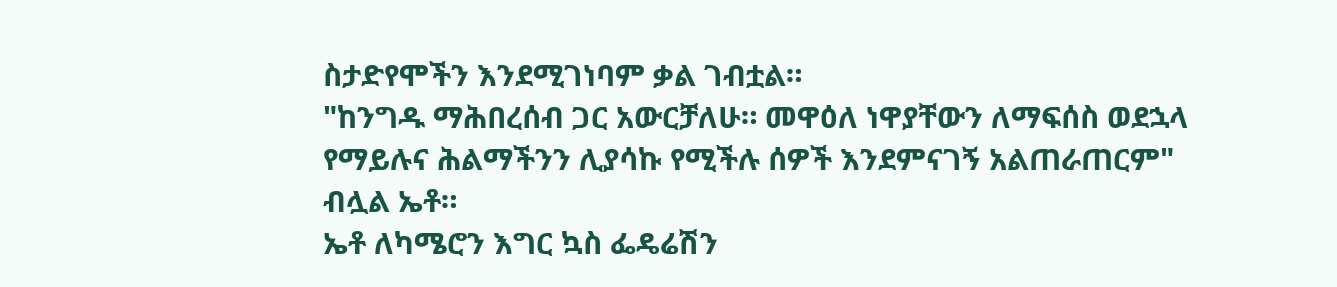ስታድየሞችን እንደሚገነባም ቃል ገብቷል።
"ከንግዱ ማሕበረሰብ ጋር አውርቻለሁ። መዋዕለ ነዋያቸውን ለማፍሰስ ወደኋላ የማይሉና ሕልማችንን ሊያሳኩ የሚችሉ ሰዎች እንደምናገኝ አልጠራጠርም" ብሏል ኤቶ።
ኤቶ ለካሜሮን እግር ኳስ ፌዴሬሽን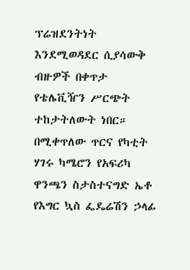ፕሬዝደንትነት እንደሚወዳደር ሲያሳውቅ ብዙዎች በቀጥታ የቴሌቪዥን ሥርጭት ተከታትለውት ነበር።
በሚቀጥለው ጥርና የካቲት ሃገሩ ካሜሮን የአፍሪካ ዋንጫን ስታስተናግድ ኤቶ የእግር ኳስ ፌዴሬሽን ኃላፊ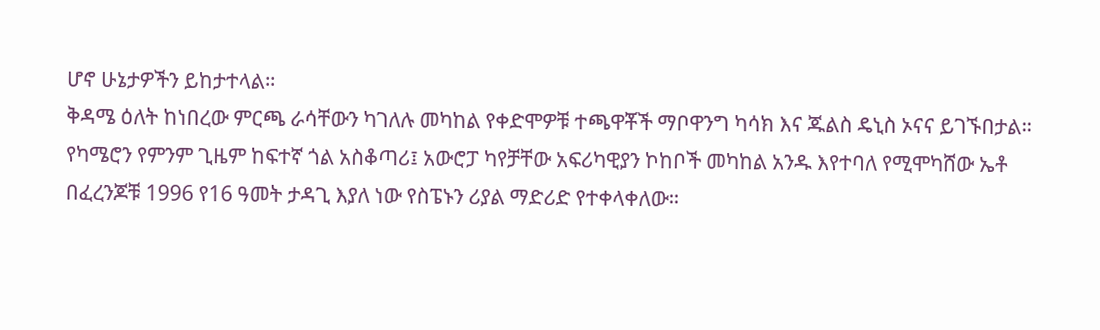ሆኖ ሁኔታዎችን ይከታተላል።
ቅዳሜ ዕለት ከነበረው ምርጫ ራሳቸውን ካገለሉ መካከል የቀድሞዎቹ ተጫዋቾች ማቦዋንግ ካሳክ እና ጁልስ ዴኒስ ኦናና ይገኙበታል።
የካሜሮን የምንም ጊዜም ከፍተኛ ጎል አስቆጣሪ፤ አውሮፓ ካየቻቸው አፍሪካዊያን ኮከቦች መካከል አንዱ እየተባለ የሚሞካሸው ኤቶ በፈረንጆቹ 1996 የ16 ዓመት ታዳጊ እያለ ነው የስፔኑን ሪያል ማድሪድ የተቀላቀለው።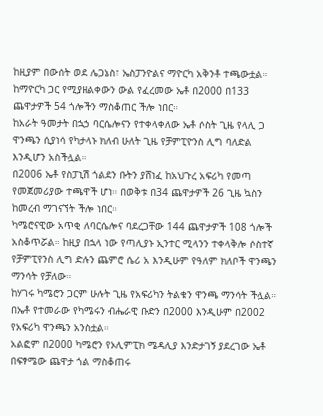ከዚያም በውሰት ወደ ሌጋኔስ፣ ኤስፓንዮልና ማዮርካ አቅንቶ ተጫውቷል። ከማዮርካ ጋር የሚያዘልቀውን ውል የፈረመው ኤቶ በ2000 በ133 ጨዋታዎች 54 ጎሎችን ማስቆጠር ችሎ ነበር።
ከአራት ዓመታት በኋኃ ባርሴሎናን የተቀላቀለው ኤቶ ሶስት ጊዜ የላሊ ጋ ዋንጫን ሲያነሳ የካታላኑ ክለብ ሁለት ጊዜ የቻምፒዮንስ ሊግ ባለድል እንዲሆን አስችሏል።
በ2006 ኤቶ የስፓኒሽ ጎልደን ቡትን ያሸነፈ ከአህጉረ አፍሪካ የመጣ የመጀመሪያው ተጫዋች ሆነ። በወቅቱ በ34 ጨዋታዎች 26 ጊዜ ኳስን ከመረብ ማገናኘት ችሎ ነበር።
ካሜሮናዊው አጥቂ ለባርሴሎና ባደረጋቸው 144 ጨዋታዎች 108 ጎሎች አስቆጥሯል። ከዚያ በኋላ ነው የጣሊያኑ ኢንተር ሚላንን ተቀላቅሎ ሶስተኛ የቻምፒየንስ ሊግ ድሉን ጨምሮ ሴሪ አ እንዲሁም የዓለም ክለቦች ዋንጫን ማንሳት የቻለው።
ከሃገሩ ካሜሮን ጋርም ሁሉት ጊዜ የአፍሪካን ትልቁን ዋንጫ ማንሳት ችሏል። በኤቶ የተመራው የካሜሩን ብሔራዊ ቡድን በ2000 እንዲሁም በ2002 የአፍሪካ ዋንጫን አንስቷል።
አልፎም በ2000 ካሜሮን የኦሊምፒክ ሜዳሊያ እንድታገኝ ያደረገው ኤቶ በፍፃሜው ጨዋታ ጎል ማስቆጠሩ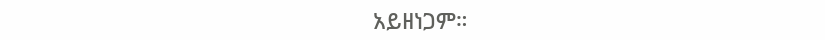አይዘነጋም።